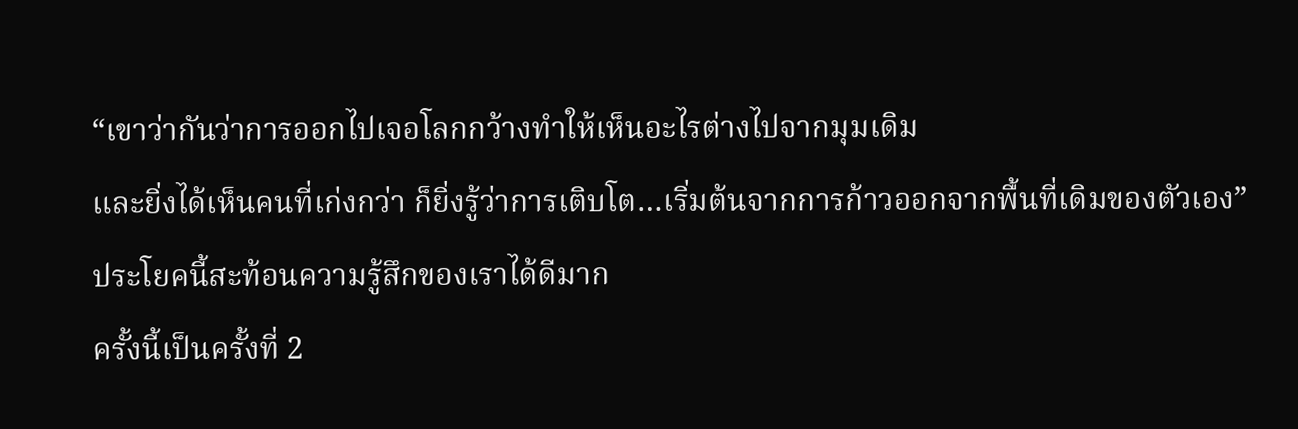“เขาว่ากันว่าการออกไปเจอโลกกว้างทำให้เห็นอะไรต่างไปจากมุมเดิม
และยิ่งได้เห็นคนที่เก่งกว่า ก็ยิ่งรู้ว่าการเติบโต…เริ่มต้นจากการก้าวออกจากพื้นที่เดิมของตัวเอง”
ประโยคนี้สะท้อนความรู้สึกของเราได้ดีมาก
ครั้งนี้เป็นครั้งที่ 2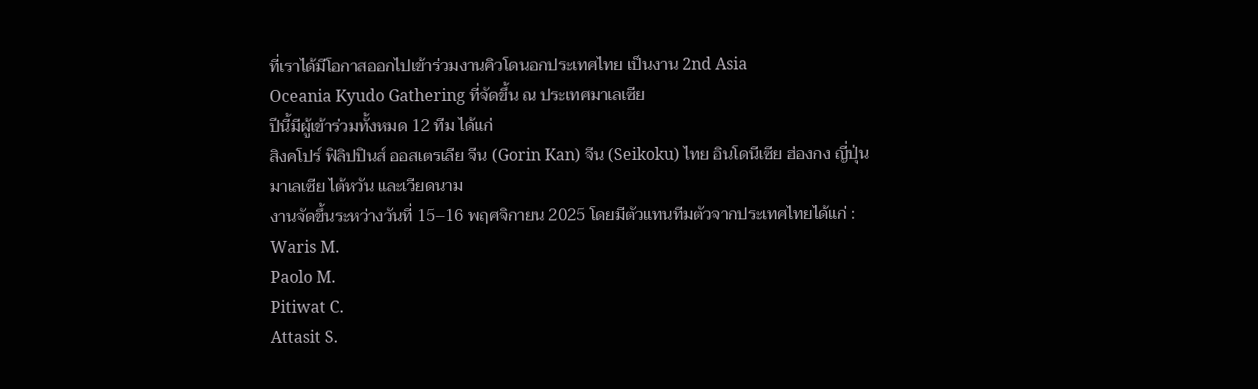ที่เราได้มีโอกาสออกไปเข้าร่วมงานคิวโดนอกประเทศไทย เป็นงาน 2nd Asia
Oceania Kyudo Gathering ที่จัดขึ้น ณ ประเทศมาเลเซีย
ปีนี้มีผู้เข้าร่วมทั้งหมด 12 ทีม ได้แก่
สิงคโปร์ ฟิลิปปินส์ ออสเตรเลีย จีน (Gorin Kan) จีน (Seikoku) ไทย อินโดนีเซีย ฮ่องกง ญี่ปุ่น
มาเลเซีย ไต้หวัน และเวียดนาม
งานจัดขึ้นระหว่างวันที่ 15–16 พฤศจิกายน 2025 โดยมีตัวแทนทีมตัวจากประเทศไทยได้แก่ :
Waris M.
Paolo M.
Pitiwat C.
Attasit S.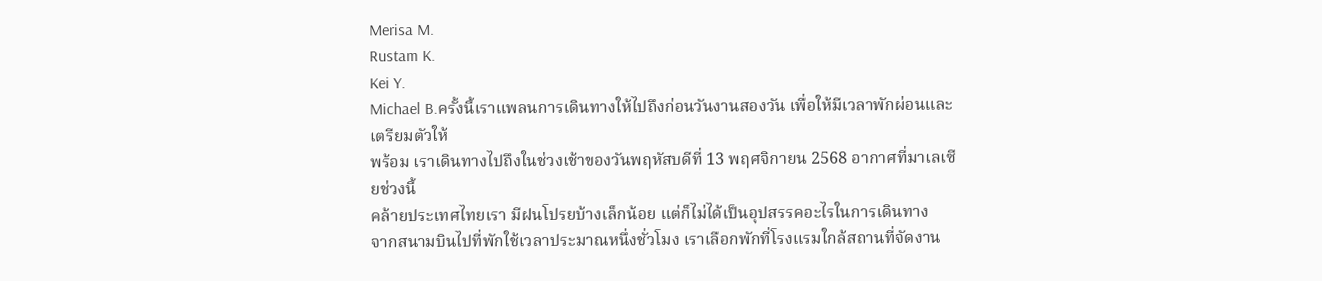Merisa M.
Rustam K.
Kei Y.
Michael B.ครั้งนี้เราแพลนการเดินทางให้ไปถึงก่อนวันงานสองวัน เพื่อให้มีเวลาพักผ่อนและเตรียมตัวให้
พร้อม เราเดินทางไปถึงในช่วงเช้าของวันพฤหัสบดีที่ 13 พฤศจิกายน 2568 อากาศที่มาเลเซียช่วงนี้
คล้ายประเทศไทยเรา มีฝนโปรยบ้างเล็กน้อย แต่ก็ไม่ได้เป็นอุปสรรคอะไรในการเดินทาง
จากสนามบินไปที่พักใช้เวลาประมาณหนึ่งชั่วโมง เราเลือกพักที่โรงแรมใกล้สถานที่จัดงาน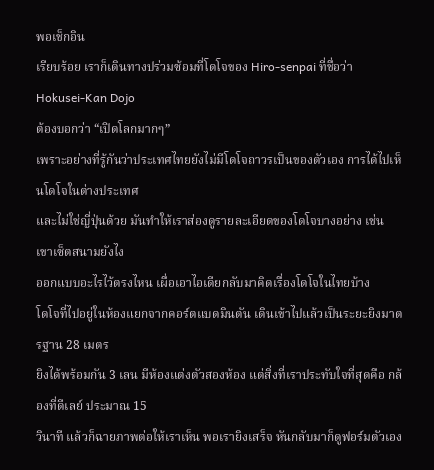พอเช็กอิน
เรียบร้อย เราก็เดินทางปร่วมซ้อมที่โดโจของ Hiro-senpai ที่ชื่อว่า Hokusei-Kan Dojo
ต้องบอกว่า “เปิดโลกมากๆ”
เพราะอย่างที่รู้กันว่าประเทศไทยยังไม่มีโดโจถาวรเป็นของตัวเอง การได้ไปเห็นโดโจในต่างประเทศ
และไม่ใช่ญี่ปุ่นด้วย มันทำให้เราส่องดูรายละเอียดของโดโจบางอย่าง เช่น เขาเซ็ตสนามยังไง
ออกแบบอะไรไว้ตรงไหน เผื่อเอาไอเดียกลับมาคิดเรื่องโดโจในไทยบ้าง
โดโจที่ไปอยู่ในห้องแยกจากคอร์ตแบดมินตัน เดินเข้าไปแล้วเป็นระยะยิงมาตรฐาน 28 เมตร
ยิงได้พร้อมกัน 3 เลน มีห้องแต่งตัวสองห้อง แต่สิ่งที่เราประทับใจที่สุดคือ กล้องที่ดีเลย์ ประมาณ 15
วินาที แล้วก็ฉายภาพต่อให้เราเห็น พอเรายิงเสร็จ หันกลับมาก็ดูฟอร์มตัวเอง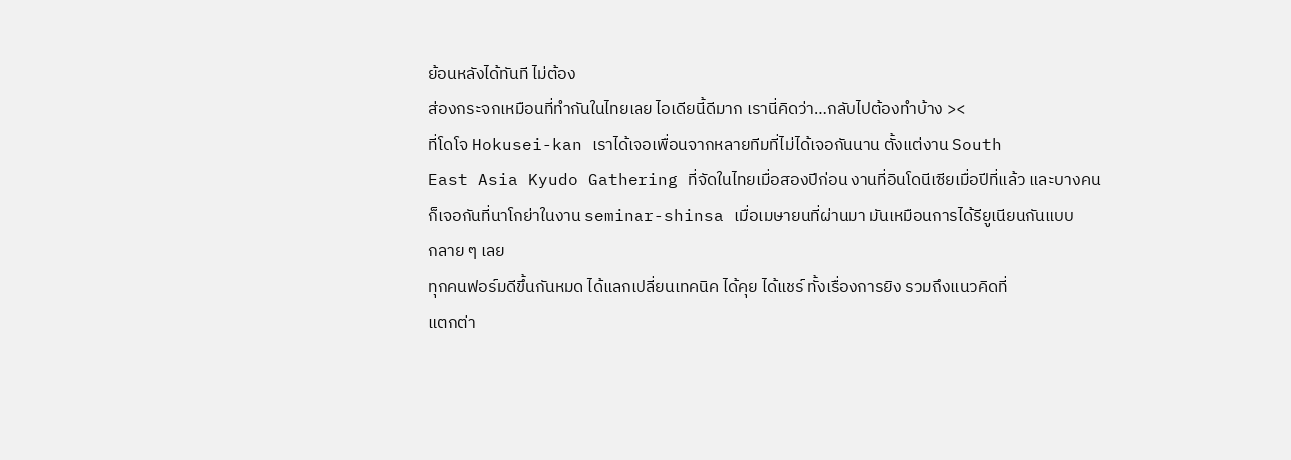ย้อนหลังได้ทันที ไม่ต้อง
ส่องกระจกเหมือนที่ทำกันในไทยเลย ไอเดียนี้ดีมาก เรานี่คิดว่า…กลับไปต้องทำบ้าง ><
ที่โดโจ Hokusei-kan เราได้เจอเพื่อนจากหลายทีมที่ไม่ได้เจอกันนาน ตั้งแต่งาน South
East Asia Kyudo Gathering ที่จัดในไทยเมื่อสองปีก่อน งานที่อินโดนีเซียเมื่อปีที่แล้ว และบางคน
ก็เจอกันที่นาโกย่าในงาน seminar-shinsa เมื่อเมษายนที่ผ่านมา มันเหมือนการได้รียูเนียนกันแบบ
กลาย ๆ เลย
ทุกคนฟอร์มดีขึ้นกันหมด ได้แลกเปลี่ยนเทคนิค ได้คุย ได้แชร์ ทั้งเรื่องการยิง รวมถึงแนวคิดที่
แตกต่า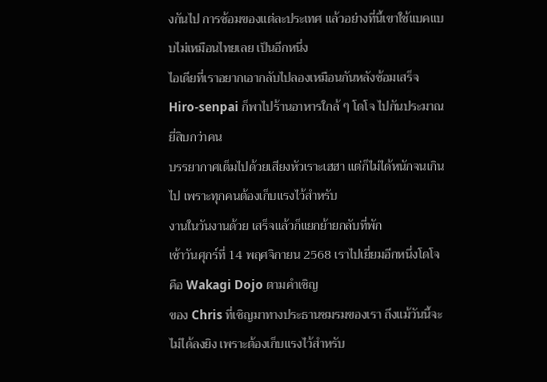งกันไป การซ้อมของแต่ละประเทศ แล้วอย่างที่นี้เขาใช้แบคแบบไม่เหมือนไทยเลย เป็นอีกหนึ่ง
ไอเดียที่เราอยากเอากลับไปลองเหมือนกันหลังซ้อมเสร็จ Hiro-senpai ก็พาไปร้านอาหารใกล้ ๆ โดโจ ไปกันประมาณยี่สิบกว่าคน
บรรยากาศเต็มไปด้วยเสียงหัวเราะเฮฮา แต่ก็ไม่ได้หนักจนเกินไป เพราะทุกคนต้องเก็บแรงไว้สำหรับ
งานในวันงานด้วย เสร็จแล้วก็แยกย้ายกลับที่พัก
เช้าวันศุกร์ที่ 14 พฤศจิกายน 2568 เราไปเยี่ยมอีกหนึ่งโดโจคือ Wakagi Dojo ตามคำเชิญ
ของ Chris ที่เชิญมาทางประธานชมรมของเรา ถึงแม้วันนี้จะไม่ได้ลงยิง เพราะต้องเก็บแรงไว้สำหรับ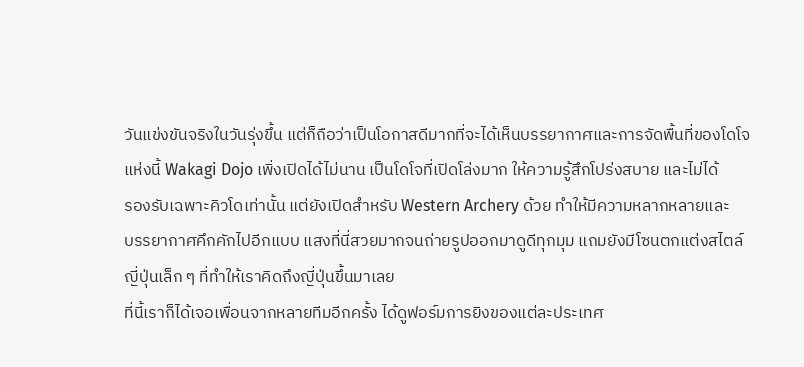วันแข่งขันจริงในวันรุ่งขึ้น แต่ก็ถือว่าเป็นโอกาสดีมากที่จะได้เห็นบรรยากาศและการจัดพื้นที่ของโดโจ
แห่งนี้ Wakagi Dojo เพิ่งเปิดได้ไม่นาน เป็นโดโจที่เปิดโล่งมาก ให้ความรู้สึกโปร่งสบาย และไม่ได้
รองรับเฉพาะคิวโดเท่านั้น แต่ยังเปิดสำหรับ Western Archery ด้วย ทำให้มีความหลากหลายและ
บรรยากาศคึกคักไปอีกแบบ แสงที่นี่สวยมากจนถ่ายรูปออกมาดูดีทุกมุม แถมยังมีโซนตกแต่งสไตล์
ญี่ปุ่นเล็ก ๆ ที่ทำให้เราคิดถึงญี่ปุ่นขึ้นมาเลย
ที่นี้เราก็ได้เจอเพื่อนจากหลายทีมอีกครั้ง ได้ดูฟอร์มการยิงของแต่ละประเทศ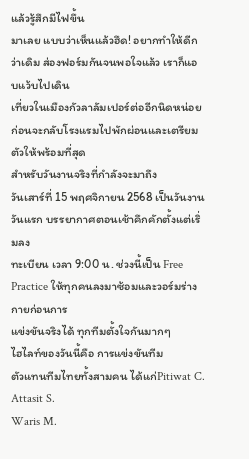แล้วรู้สึกมีไฟขึ้น
มาเลย แบบว่าเห็นแล้วฮึด! อยากทำให้ดีกว่าเดิม ส่องฟอร์มกันจนพอใจแล้ว เราก็แอบแว้บไปเดิน
เที่ยวในเมืองกัวลาลัมเปอร์ต่ออีกนิดหน่อย ก่อนจะกลับโรงแรมไปพักผ่อนและเตรียมตัวให้พร้อมที่สุด
สำหรับวันงานจริงที่กำลังจะมาถึง
วันเสาร์ที่ 15 พฤศจิกายน 2568 เป็นวันงานวันแรก บรรยากาศตอนเช้าคึกคักตั้งแต่เริ่มลง
ทะเบียน เวลา 9:00 น. ช่วงนี้เป็น Free Practice ให้ทุกคนลงมาซ้อมและวอร์มร่างกายก่อนการ
แข่งขันจริงได้ ทุกทีมตั้งใจกันมากๆ
ไฮไลท์ของวันนี้คือ การแข่งขันทีม
ตัวแทนทีมไทยทั้งสามคน ได้แก่Pitiwat C.
Attasit S.
Waris M.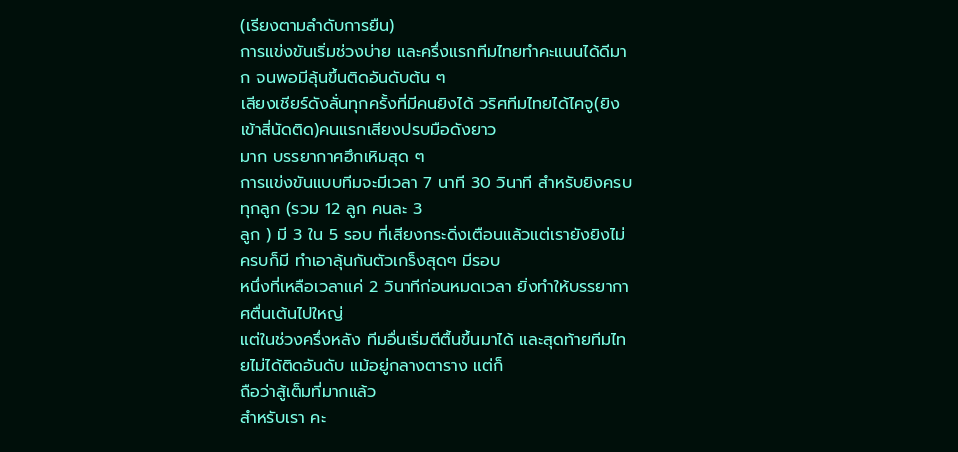(เรียงตามลำดับการยืน)
การแข่งขันเริ่มช่วงบ่าย และครึ่งแรกทีมไทยทำคะแนนได้ดีมาก จนพอมีลุ้นขึ้นติดอันดับต้น ๆ
เสียงเชียร์ดังลั่นทุกครั้งที่มีคนยิงได้ วริศทีมไทยได้ไคจู(ยิงเข้าสี่นัดติด)คนแรกเสียงปรบมือดังยาว
มาก บรรยากาศฮึกเหิมสุด ๆ
การแข่งขันแบบทีมจะมีเวลา 7 นาที 30 วินาที สำหรับยิงครบทุกลูก (รวม 12 ลูก คนละ 3
ลูก ) มี 3 ใน 5 รอบ ที่เสียงกระดิ่งเตือนแล้วแต่เรายังยิงไม่ครบก็มี ทำเอาลุ้นกันตัวเกร็งสุดๆ มีรอบ
หนึ่งที่เหลือเวลาแค่ 2 วินาทีก่อนหมดเวลา ยิ่งทำให้บรรยากาศตื่นเต้นไปใหญ่
แต่ในช่วงครึ่งหลัง ทีมอื่นเริ่มตีตื้นขึ้นมาได้ และสุดท้ายทีมไทยไม่ได้ติดอันดับ แม้อยู่กลางตาราง แต่ก็
ถือว่าสู้เต็มที่มากแล้ว
สำหรับเรา คะ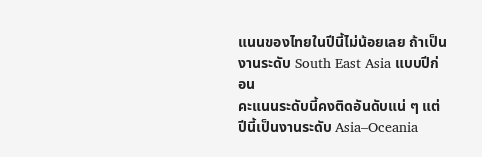แนนของไทยในปีนี้ไม่น้อยเลย ถ้าเป็นงานระดับ South East Asia แบบปีก่อน
คะแนนระดับนี้คงติดอันดับแน่ ๆ แต่ปีนี้เป็นงานระดับ Asia–Oceania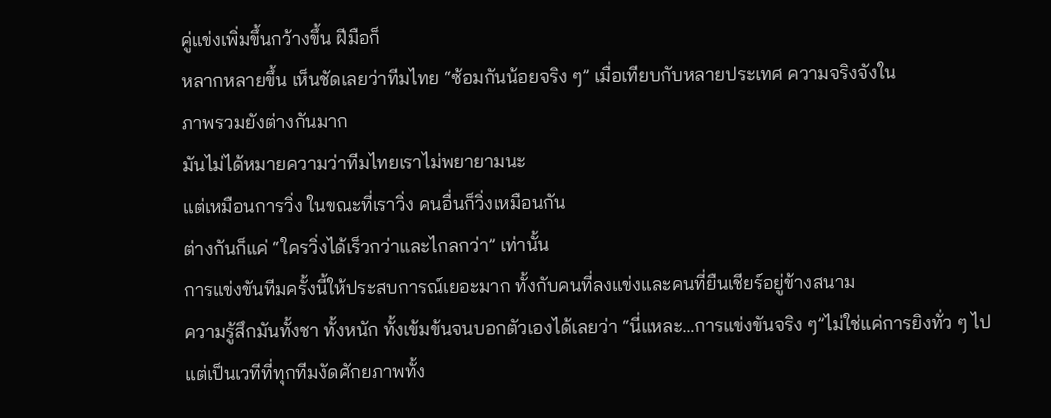คู่แข่งเพิ่มขึ้นกว้างขึ้น ฝีมือก็
หลากหลายขึ้น เห็นชัดเลยว่าทีมไทย “ซ้อมกันน้อยจริง ๆ” เมื่อเทียบกับหลายประเทศ ความจริงจังใน
ภาพรวมยังต่างกันมาก
มันไม่ได้หมายความว่าทีมไทยเราไม่พยายามนะ
แต่เหมือนการวิ่ง ในขณะที่เราวิ่ง คนอื่นก็วิ่งเหมือนกัน
ต่างกันก็แค่ “ใครวิ่งได้เร็วกว่าและไกลกว่า” เท่านั้น
การแข่งขันทีมครั้งนี้ให้ประสบการณ์เยอะมาก ทั้งกับคนที่ลงแข่งและคนที่ยืนเชียร์อยู่ข้างสนาม
ความรู้สึกมันทั้งชา ทั้งหนัก ทั้งเข้มข้นจนบอกตัวเองได้เลยว่า “นี่แหละ…การแข่งขันจริง ๆ”ไม่ใช่แค่การยิงทั่ว ๆ ไป แต่เป็นเวทีที่ทุกทีมงัดศักยภาพทั้ง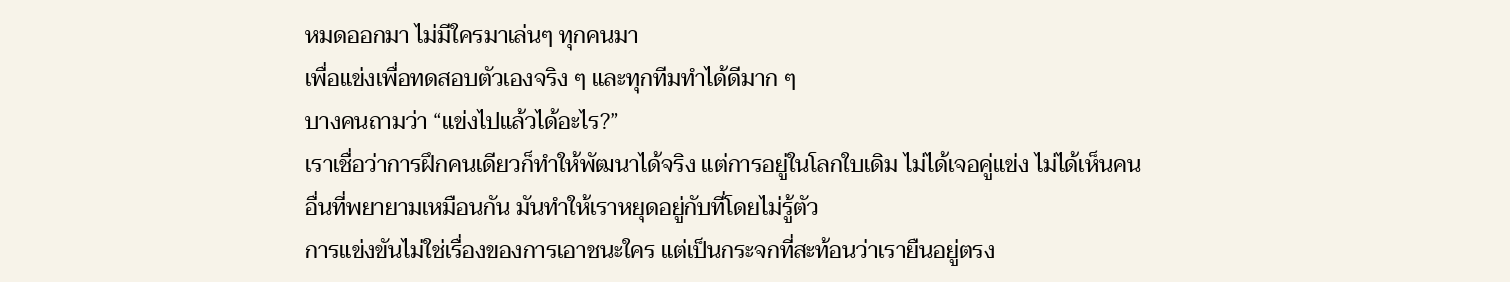หมดออกมา ไม่มีใครมาเล่นๆ ทุกคนมา
เพื่อแข่งเพื่อทดสอบตัวเองจริง ๆ และทุกทีมทำได้ดีมาก ๆ
บางคนถามว่า “แข่งไปแล้วได้อะไร?”
เราเชื่อว่าการฝึกคนเดียวก็ทำให้พัฒนาได้จริง แต่การอยู่ในโลกใบเดิม ไม่ได้เจอคู่แข่ง ไม่ได้เห็นคน
อื่นที่พยายามเหมือนกัน มันทำให้เราหยุดอยู่กับที่โดยไม่รู้ตัว
การแข่งขันไม่ใช่เรื่องของการเอาชนะใคร แต่เป็นกระจกที่สะท้อนว่าเรายืนอยู่ตรง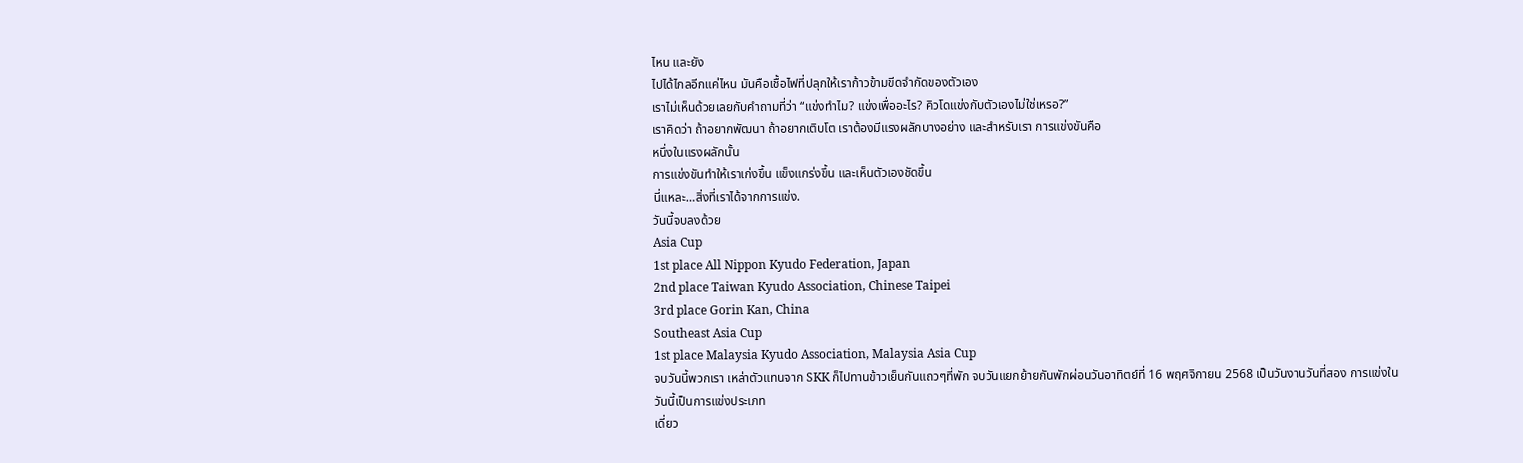ไหน และยัง
ไปได้ไกลอีกแค่ไหน มันคือเชื้อไฟที่ปลุกให้เราก้าวข้ามขีดจำกัดของตัวเอง
เราไม่เห็นด้วยเลยกับคำถามที่ว่า “แข่งทำไม? แข่งเพื่ออะไร? คิวโดแข่งกับตัวเองไม่ใช่เหรอ?”
เราคิดว่า ถ้าอยากพัฒนา ถ้าอยากเติบโต เราต้องมีแรงผลักบางอย่าง และสำหรับเรา การแข่งขันคือ
หนึ่งในแรงผลักนั้น
การแข่งขันทำให้เราเก่งขึ้น แข็งแกร่งขึ้น และเห็นตัวเองชัดขึ้น
นี่แหละ…สิ่งที่เราได้จากการแข่ง.
วันนี้จบลงด้วย
Asia Cup
1st place All Nippon Kyudo Federation, Japan
2nd place Taiwan Kyudo Association, Chinese Taipei
3rd place Gorin Kan, China
Southeast Asia Cup
1st place Malaysia Kyudo Association, Malaysia Asia Cup
จบวันนี้พวกเรา เหล่าตัวแทนจาก SKK ก็ไปทานข้าวเย็นกันแถวๆที่พัก จบวันแยกย้ายกันพักผ่อนวันอาทิตย์ที่ 16 พฤศจิกายน 2568 เป็นวันงานวันที่สอง การแข่งในวันนี้เป็นการแข่งประเภท
เดี่ยว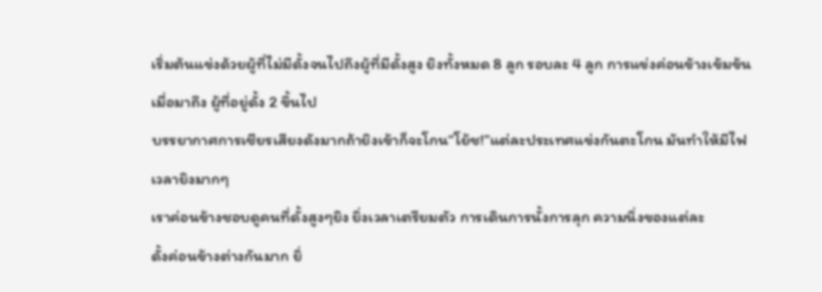เริ่มต้นแข่งด้วยผู้ที่ไม่มีดั้งจนไปถึงผู้ที่มีดั้งสูง ยิงทั้งหมด 8 ลูก รอบละ 4 ลูก การแข่งค่อนข้างเข้มข้น
เมื่อมาถึง ผู้ที่อยู่ดั้ง 2 ขึ้นไป
บรรยากาศการเชียรเสียงดังมากถ้ายิงเข้าก็จะโกน“โย้ช!”แต่ละประเทศแข่งกันตะโกน มันทำให้มีไฟ
เวลายิงมากๆ
เราค่อนข้างชอบดูคนที่ดั้งสูงๆยิง ยิ่งเวลาเตรียมตัว การเดินการนั้งการลุก ความนิ่งของแต่ละ
ดั้งค่อนข้างต่างกันมาก ยิ่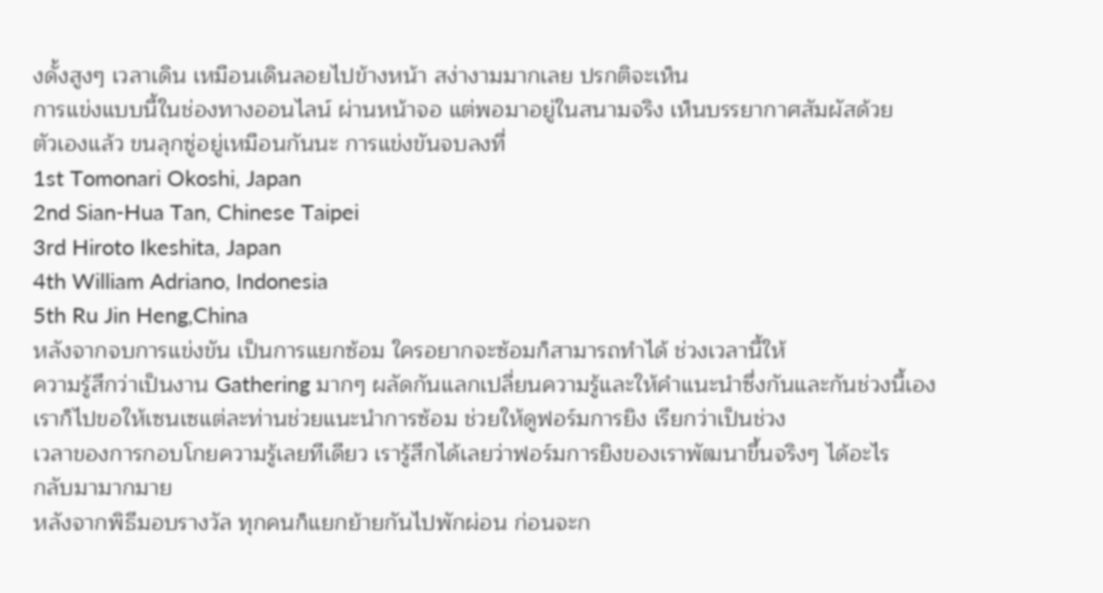งดั้งสูงๆ เวลาเดิน เหมือนเดินลอยไปข้างหน้า สง่างามมากเลย ปรกติจะเห็น
การแข่งแบบนี้ในช่องทางออนไลน์ ผ่านหน้าจอ แต่พอมาอยู่ในสนามจริง เห็นบรรยากาศสัมผัสด้วย
ตัวเองแล้ว ขนลุกซู่อยู่เหมือนกันนะ การแข่งขันจบลงที่
1st Tomonari Okoshi, Japan
2nd Sian-Hua Tan, Chinese Taipei
3rd Hiroto Ikeshita, Japan
4th William Adriano, Indonesia
5th Ru Jin Heng,China
หลังจากจบการแข่งขัน เป็นการแยกซ้อม ใครอยากจะซ้อมก็สามารถทำได้ ช่วงเวลานี้ให้
ความรู้สึกว่าเป็นงาน Gathering มากๆ ผลัดกันแลกเปลี่ยนความรู้และให้คำแนะนำซึ่งกันและกันช่วงนี้เองเราก็ไปขอให้เซนเซแต่ละท่านช่วยแนะนำการซ้อม ช่วยให้ดูฟอร์มการยิง เรียกว่าเป็นช่วง
เวลาของการกอบโกยความรู้เลยทีเดียว เรารู้สึกได้เลยว่าฟอร์มการยิงของเราพัฒนาขึ้นจริงๆ ได้อะไร
กลับมามากมาย
หลังจากพิธีมอบรางวัล ทุกคนก็แยกย้ายกันไปพักผ่อน ก่อนจะก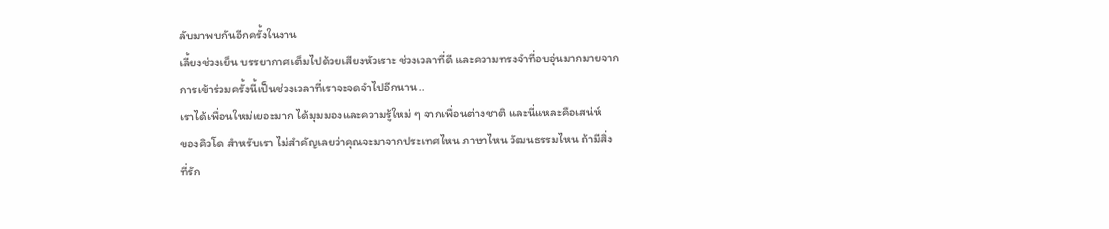ลับมาพบกันอีกครั้งในงาน
เลี้ยงช่วงเย็น บรรยากาศเต็มไปด้วยเสียงหัวเราะ ช่วงเวลาที่ดี และความทรงจำที่อบอุ่นมากมายจาก
การเข้าร่วมครั้งนี้เป็นช่วงเวลาที่เราจะจดจำไปอีกนาน..
เราได้เพื่อนใหม่เยอะมาก ได้มุมมองและความรู้ใหม่ ๆ จากเพื่อนต่างชาติ และนี่แหละคือเสน่ห์
ของคิวโด สำหรับเรา ไม่สำคัญเลยว่าคุณจะมาจากประเทศไหน ภาษาไหน วัฒนธรรมไหน ถ้ามีสิ่ง
ที่รัก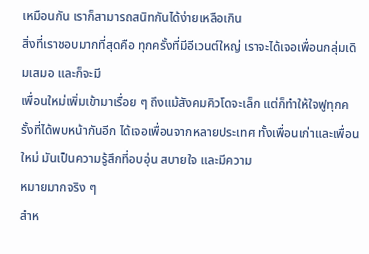เหมือนกัน เราก็สามารถสนิทกันได้ง่ายเหลือเกิน
สิ่งที่เราชอบมากที่สุดคือ ทุกครั้งที่มีอีเวนต์ใหญ่ เราจะได้เจอเพื่อนกลุ่มเดิมเสมอ และก็จะมี
เพื่อนใหม่เพิ่มเข้ามาเรื่อย ๆ ถึงแม้สังคมคิวโดจะเล็ก แต่ก็ทำให้ใจฟูทุกครั้งที่ได้พบหน้ากันอีก ได้เจอเพื่อนจากหลายประเทศ ทั้งเพื่อนเก่าและเพื่อนใหม่ มันเป็นความรู้สึกที่อบอุ่น สบายใจ และมีความ
หมายมากจริง ๆ
สำห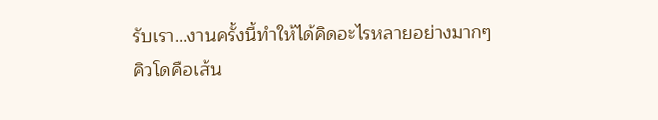รับเรา…งานครั้งนี้ทำให้ได้คิดอะไรหลายอย่างมากๆ
คิวโดคือเส้น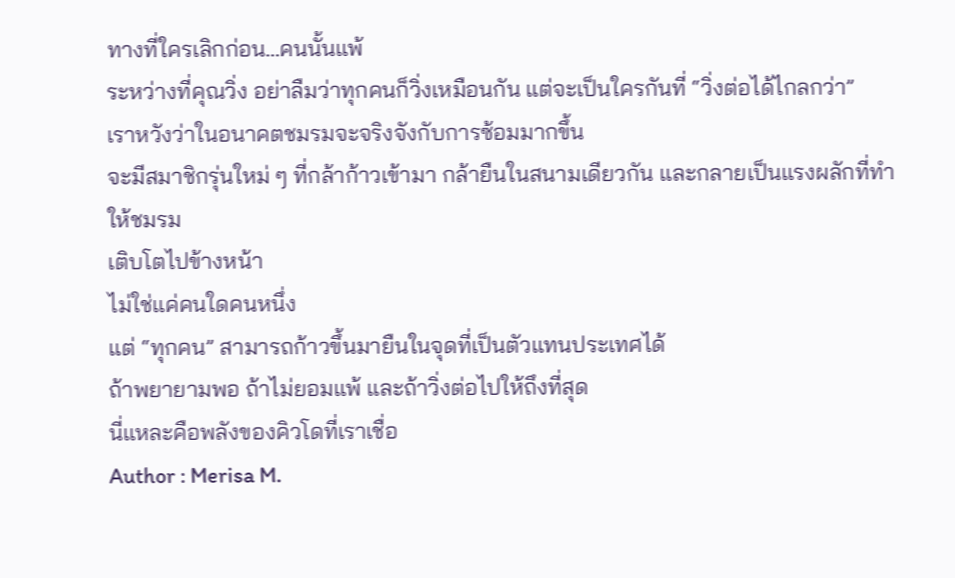ทางที่ใครเลิกก่อน…คนนั้นแพ้
ระหว่างที่คุณวิ่ง อย่าลืมว่าทุกคนก็วิ่งเหมือนกัน แต่จะเป็นใครกันที่ “วิ่งต่อได้ไกลกว่า”
เราหวังว่าในอนาคตชมรมจะจริงจังกับการซ้อมมากขึ้น
จะมีสมาชิกรุ่นใหม่ ๆ ที่กล้าก้าวเข้ามา กล้ายืนในสนามเดียวกัน และกลายเป็นแรงผลักที่ทำให้ชมรม
เติบโตไปข้างหน้า
ไม่ใช่แค่คนใดคนหนึ่ง
แต่ “ทุกคน” สามารถก้าวขึ้นมายืนในจุดที่เป็นตัวแทนประเทศได้
ถ้าพยายามพอ ถ้าไม่ยอมแพ้ และถ้าวิ่งต่อไปให้ถึงที่สุด
นี่แหละคือพลังของคิวโดที่เราเชื่อ
Author : Merisa M.